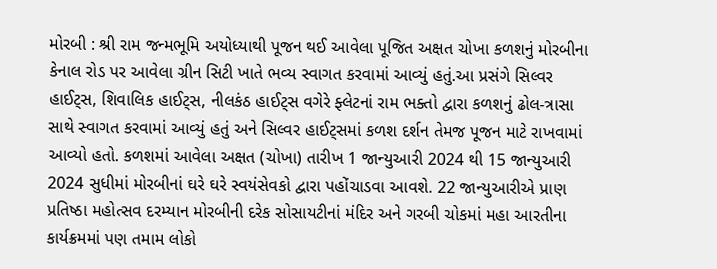મોરબી : શ્રી રામ જન્મભૂમિ અયોધ્યાથી પૂજન થઈ આવેલા પૂજિત અક્ષત ચોખા કળશનું મોરબીના કેનાલ રોડ પર આવેલા ગ્રીન સિટી ખાતે ભવ્ય સ્વાગત કરવામાં આવ્યું હતું.આ પ્રસંગે સિલ્વર હાઈટ્સ, શિવાલિક હાઈટ્સ, નીલકંઠ હાઈટ્સ વગેરે ફ્લેટનાં રામ ભક્તો દ્વારા કળશનું ઢોલ-ત્રાસા સાથે સ્વાગત કરવામાં આવ્યું હતું અને સિલ્વર હાઈટ્સમાં કળશ દર્શન તેમજ પૂજન માટે રાખવામાં આવ્યો હતો. કળશમાં આવેલા અક્ષત (ચોખા) તારીખ 1 જાન્યુઆરી 2024 થી 15 જાન્યુઆરી 2024 સુધીમાં મોરબીનાં ઘરે ઘરે સ્વયંસેવકો દ્વારા પહોંચાડવા આવશે. 22 જાન્યુઆરીએ પ્રાણ પ્રતિષ્ઠા મહોત્સવ દરમ્યાન મોરબીની દરેક સોસાયટીનાં મંદિર અને ગરબી ચોકમાં મહા આરતીના કાર્યક્રમમાં પણ તમામ લોકો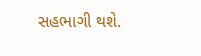સહભાગી થશે.